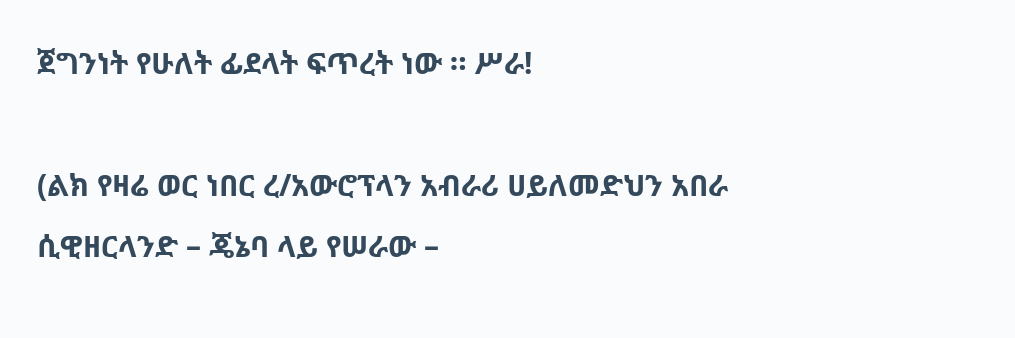ጀግንነት የሁለት ፊደላት ፍጥረት ነው ። ሥራ!

(ልክ የዛሬ ወር ነበር ረ/አውሮፕላን አብራሪ ሀይለመድህን አበራ ሲዊዘርላንድ – ጄኔባ ላይ የሠራው –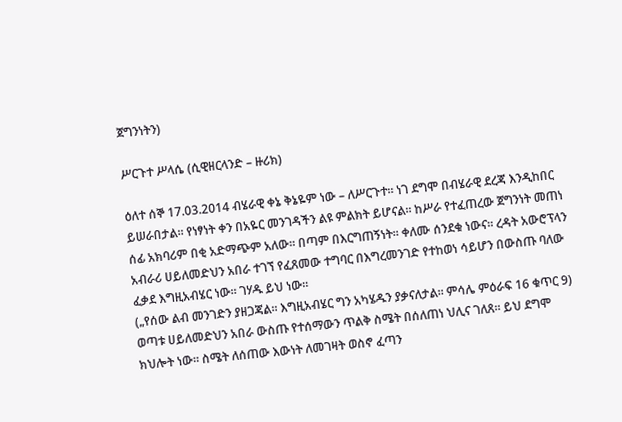ጀግንነትን)

ሥርጉተ ሥላሴ (ሲዊዘርላንድ – ዙሪክ)

ዕለተ ሰኞ 17.03.2014 ብሄራዊ ቀኔ ቅኔዬም ነው – ለሥርጉተ። ነገ ደግሞ በብሄራዊ ደረጃ እንዲከበር ይሠራበታል። የነፃነት ቀን በአዬር መንገዳችን ልዩ ምልክት ይሆናል። ከሥራ የተፈጠረው ጀግንነት መጠነ ሰፊ አክባሪም በቂ አድማጭም አለው። በጣም በእርግጠኝነት። ቀለሙ ሰንደቁ ነውና። ረዳት አውሮፕላን አብራሪ ሀይለመድህን አበራ ተገኘ የፈጸመው ተግባር በእግረመንገድ የተከወነ ሳይሆን በውስጡ ባለው ፈቃደ እግዚአብሄር ነው። ገሃዱ ይህ ነው።
(„የሰው ልብ መንገድን ያዘጋጃል። እግዚአብሄር ግን አካሄዱን ያቃናለታል። ምሳሌ ምዕራፍ 16 ቁጥር 9)
ወጣቱ ሀይለመድህን አበራ ውስጡ የተሰማውን ጥልቅ ስሜት በሰለጠነ ህሊና ገለጸ። ይህ ደግሞ ክህሎት ነው። ስሜት ለሰጠው እውነት ለመገዛት ወስኖ ፈጣን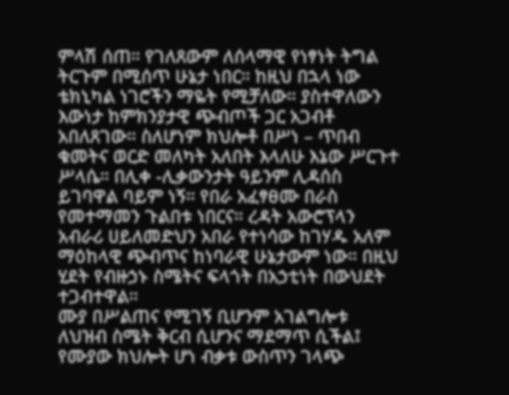ምላሽ ሰጠ። የገለጸውም ለሰላማዊ የነፃነት ትግል ትርጉም በሚሰጥ ሁኔታ ነበር። ከዚህ በኋላ ነው ቴክኒካል ነገሮችን ማዬት የሚቻለው። ያስተዋለውን እውነታ ከምክንያታዊ ጭብጦች ጋር አጋብቶ አበለጸገው። ስለሆነም ክህሎቶ በሥነ – ጥበብ ቁመትና ወርድ መለካት አለበት እላለሁ እኔው ሥርጉተ ሥላሴ። በሊቀ -ሊቃውንታት ዓይንም ሊዳሰስ ይገባዋል ባይም ነኝ። የበራ አፈፃፀሙ በራስ የመተማመን ጉልበቱ ነበርና። ረዳት አውሮፕላን አብራሪ ሀይለመድህን አበራ የተነሳው ከገሃዱ አለም ማዕከላዊ ጭብጥና ከነባራዊ ሁኔታውም ነው። በዚህ ሂደት የብዙኃኑ ስሜትና ፍላጎት በአኃቲነት በውህደት ተጋብተዋል።
ሙያ በሥልጠና የሚገኝ ቢሆንም አገልግሎቱ ለህዝብ ስሜት ቅርብ ሲሆንና ማደማጥ ሲችል፤ የሙያው ክህሎት ሆነ ብቃቱ ውስጥን ገላጭ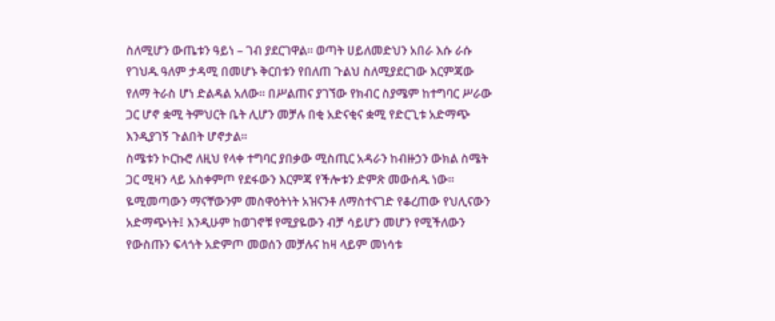ስለሚሆን ውጤቱን ዓይነ – ገብ ያደርገዋል። ወጣት ሀይለመድህን አበራ እሱ ራሱ የገህዱ ዓለም ታዳሚ በመሆኑ ቅርበቱን የበለጠ ጉልህ ስለሚያደርገው እርምጃው የለማ ትራስ ሆነ ድልዳል አለው። በሥልጠና ያገኘው የክብር ስያሜም ከተግባር ሥራው ጋር ሆኖ ቋሚ ትምህርት ቤት ሊሆን መቻሉ በቂ አድናቂና ቋሚ የድርጊቱ አድማጭ እንዲያገኝ ጉልበት ሆኖታል።
ስሜቱን ኮርኩሮ ለዚህ የላቀ ተግባር ያበቃው ሚስጢር አዳራን ከብዙኃን ውክል ስሜት ጋር ሚዛን ላይ አስቀምጦ የደፋውን እርምጃ የችሎቱን ድምጽ መውሰዱ ነው። ዬሚመጣውን ማናቸውንም መስዋዕትነት አዝናንቶ ለማስተናገድ የቆረጠው የህሊናውን አድማጭነት፤ እንዲሁም ከወገኖቹ የሚያዬውን ብቻ ሳይሆን መሆን የሚችለውን የውስጡን ፍላጎት አድምጦ መወሰን መቻሉና ከዛ ላይም መነሳቱ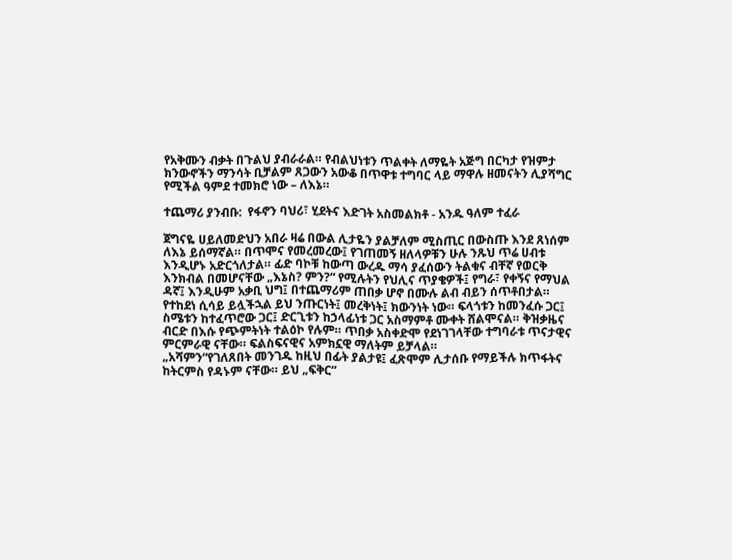የአቅሙን ብቃት በጉልህ ያብራራል። የብልህነቱን ጥልቀት ለማዬት አጅግ በርካታ የዝምታ ክንውኖችን ማንሳት ቢቻልም ጸጋውን አውቆ በጥዋቱ ተግባር ላይ ማዋሉ ዘመናትን ሊያሻግር የሚችል ዓምደ ተመክሮ ነው – ለእኔ።

ተጨማሪ ያንብቡ:  የፋኖን ባህሪ፣ ሂደትና እድገት አስመልክቶ - አንዱ ዓለም ተፈራ

ጀግናዬ ሀይለመድህን አበራ ዛሬ በውል ሊታዬን ያልቻለም ሚስጢር በውስጡ እንደ ጸነሰም ለእኔ ይሰማኛል። በጥሞና የመረመረው፤ የገጠመኝ ዘለላዎቹን ሁሉ ንጹህ ጥሬ ሀብቱ እንዲሆኑ አድርጎለታል። ፊድ ባኮቹ ከውጣ ውረዱ ማሳ ያፈሰውን ትልቁና ብቸኛ የወርቅ እንክብል በመሆናቸው „እኔስ? ምን?“ የሚሉትን የህሊና ጥያቄዎች፤ የግራ፣ የቀኝና የማህል ዳኛ፤ እንዲሁም አቃቢ ህግ፤ በተጨማሪም ጠበቃ ሆኖ በሙሉ ልብ ብይን ሰጥቶበታል። የተከደነ ሲሳይ ይሏችኋል ይህ ንጡርነት፤ መረቅነት፤ ክውንነት ነው። ፍላጎቱን ከመንፈሱ ጋር፤ ስሜቱን ከተፈጥሮው ጋር፤ ድርጊቱን ከኃላፊነቱ ጋር አስማምቶ ሙቀት ሸልሞናል። ቅዝቃዜና ብርድ በእሱ የጭምትነት ተልዕኮ የሉም። ጥበቃ አስቀድሞ የደነገገላቸው ተግባራቱ ጥናታዊና ምርምራዊ ናቸው። ፍልስፍናዊና አምክኗዊ ማለትም ይቻላል።
„አሻምን“የገለጸበት መንገዱ ከዚህ በፊት ያልታዩ፤ ፈጽሞም ሊታሰቡ የማይችሉ ክጥፋትና ከትርምስ የዳኑም ናቸው። ይህ „ፍቅር“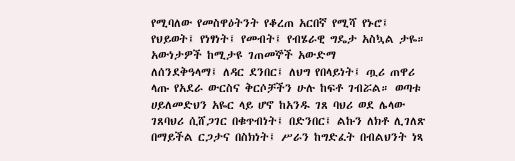የሚባለው የመስዋዕትንት የቆረጠ አርበኛ የሚሻ የኑሮ፤ የህይወት፤ የነፃነት፤ የመብት፤ የብሄራዊ ግዴታ አስኳል ታዬ። አውነታዎች ከሚታዩ ገጠመኞች አውድማ
ለሰንደቅዓላማ፤ ለዳር ደንበር፤ ለህግ የበላይነት፤ ጧሪ ጠዋሪ ላጡ የአደራ ውርስና ቅርሶቻችን ሁሉ ከፍቶ ገብሯል። ወጣቱ ሀይለመድህን አዬር ላይ ሆኖ ከአንዱ ገጸ ባህሪ ወደ ሌላው ገጸባህሪ ሲሸጋገር በቁጥብነት፤ በድንበር፤ ልኩን ለክቶ ሊገለጽ በማይችል ርጋታና በስክነት፤ ሥራን ከግድፈት በብልህንት ነጻ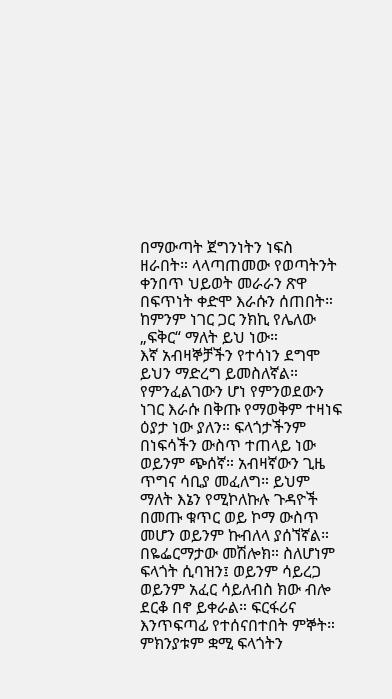በማውጣት ጀግንነትን ነፍስ ዘራበት። ላላጣጠመው የወጣትንት ቀንበጥ ህይወት መራራን ጽዋ በፍጥነት ቀድሞ እራሱን ሰጠበት። ከምንም ነገር ጋር ንክኪ የሌለው „ፍቅር“ ማለት ይህ ነው።
እኛ አብዛኞቻችን የተሳነን ደግሞ ይህን ማድረግ ይመስለኛል። የምንፈልገውን ሆነ የምንወደውን ነገር እራሱ በቅጡ የማወቅም ተዛነፍ ዕያታ ነው ያለን። ፍላጎታችንም በነፍሳችን ውስጥ ተጠላይ ነው ወይንም ጭሰኛ። አብዛኛውን ጊዜ ጥግና ሳቢያ መፈለግ። ይህም ማለት እኔን የሚኮለኩሉ ጉዳዮች በመጡ ቁጥር ወይ ኮማ ውስጥ መሆን ወይንም ኩብለላ ያሰኘኛል። በዬፌርማታው መሽሎክ። ስለሆነም ፍላጎት ሲባዝን፤ ወይንም ሳይረጋ ወይንም አፈር ሳይለብስ ክው ብሎ ደርቆ በኖ ይቀራል። ፍርፋሪና እንጥፍጣፊ የተሰናበተበት ምኞት። ምክንያቱም ቋሚ ፍላጎትን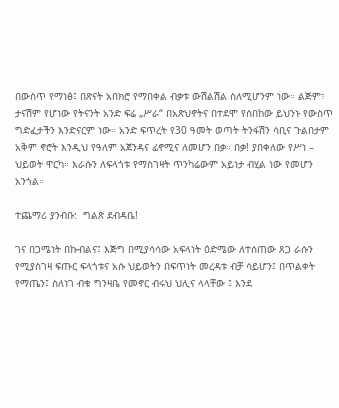በውስጥ የማነፅ፤ በጽናት አበክሮ የማበቀል ብቃቱ ውሽልሽል ስለሚሆንም ነው። ልጅም፣ ታናሽም የሆነው የትናንት አንድ ፍሬ „ሥራ“ በአጽህኖትና በተደሞ የሰበከው ይህንኑ የውስጥ ግድፈታችን እንድናርም ነው። አንድ ፍጥረት የ30 ዓመት ወጣት ትንፋሽን ሳቢና ጉልበታም አቅም ኖሮት እንዲህ የዓለም አጀንዳና ፊኖሚና ለመሆን በቃ። በቃ! ያበቀለው የሥነ – ህይወት ዋርካ። እራሱን ለፍላጎቱ የማስገዛት ጥንካሬውም አይነታ ብሂል ነው የመሆን አንጎል።

ተጨማሪ ያንብቡ:  ግልጽ ደብዳቤ!

ገና በጋሜነት በኩብልና፤ እጅግ በሚያሳሳው አፍላነት ዕድሜው ለተሰጠው ጸጋ ራሱን የሚያስገዛ ፍጡር ፍላጎቱና አሱ ህይወትን በፍጥነት መረዳቱ ብቻ ሳይሆን፤ በጥልቀት የማጤን፤ ስለነገ ብቁ ግንዛቤ የመኖር ብሩህ ህሊና ላላቸው ፤ እንደ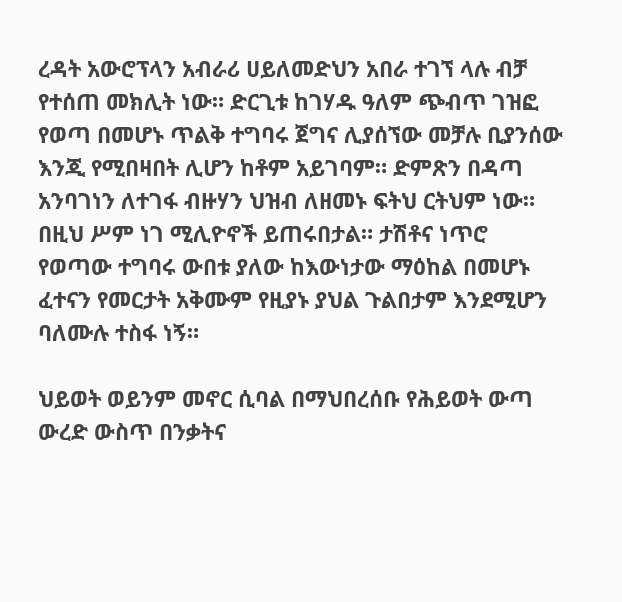ረዳት አውሮፕላን አብራሪ ሀይለመድህን አበራ ተገኘ ላሉ ብቻ የተሰጠ መክሊት ነው። ድርጊቱ ከገሃዱ ዓለም ጭብጥ ገዝፎ የወጣ በመሆኑ ጥልቅ ተግባሩ ጀግና ሊያሰኘው መቻሉ ቢያንሰው እንጂ የሚበዛበት ሊሆን ከቶም አይገባም። ድምጽን በዳጣ አንባገነን ለተገፋ ብዙሃን ህዝብ ለዘመኑ ፍትህ ርትህም ነው። በዚህ ሥም ነገ ሚሊዮኖች ይጠሩበታል። ታሽቶና ነጥሮ የወጣው ተግባሩ ውበቱ ያለው ከእውነታው ማዕከል በመሆኑ ፈተናን የመርታት አቅሙም የዚያኑ ያህል ጉልበታም እንደሚሆን ባለሙሉ ተስፋ ነኝ።

ህይወት ወይንም መኖር ሲባል በማህበረሰቡ የሕይወት ውጣ ውረድ ውስጥ በንቃትና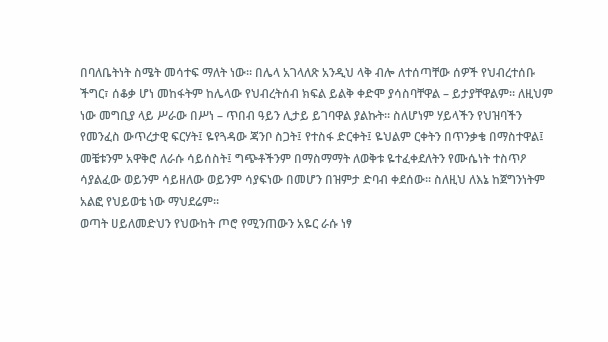በባለቤትነት ስሜት መሳተፍ ማለት ነው። በሌላ አገላለጽ አንዲህ ላቅ ብሎ ለተሰጣቸው ሰዎች የህብረተሰቡ ችግር፣ ሰቆቃ ሆነ መከፋትም ከሌላው የህብረትሰብ ክፍል ይልቅ ቀድሞ ያሳስባቸዋል – ይታያቸዋልም። ለዚህም ነው መግቢያ ላይ ሥራው በሥነ – ጥበብ ዓይን ሊታይ ይገባዋል ያልኩት። ስለሆነም ሃይላችን የህዝባችን የመንፈስ ውጥረታዊ ፍርሃት፤ ዬየጓዳው ጃንቦ ስጋት፤ የተስፋ ድርቀት፤ ዬህልም ርቀትን በጥንቃቄ በማስተዋል፤ መቼቱንም አዋቅሮ ለራሱ ሳይሰስት፤ ግጭቶችንም በማስማማት ለወቅቱ ዬተፈቀደለትን የሙሴነት ተስጥዖ ሳያልፈው ወይንም ሳይዘለው ወይንም ሳያፍነው በመሆን በዝምታ ድባብ ቀደሰው። ስለዚህ ለእኔ ከጀግንነትም አልፎ የህይወቴ ነው ማህደሬም።
ወጣት ሀይለመድህን የህውከት ጦሮ የሚንጠውን አዬር ራሱ ነፃ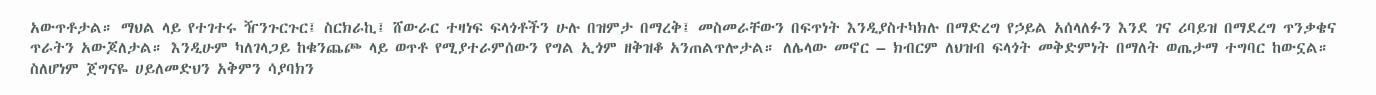አውጥቶታል። ማህል ላይ የተገተሩ ዥንጉርጉር፤ ስርክራኪ፤ ሸውራር ተዛነፍ ፍላጎቶችን ሁሉ በዝምታ በማረቅ፤ መስመራቸውን በፍጥነት እንዲያስተካክሉ በማድረግ የኃይል አሰላለፉን እንደ ገና ሪባይዝ በማደረግ ጥንቃቄና ጥራትን አውጆለታል። እንዲሁም ካለገላጋይ ከቁንጨጮ ላይ ወጥቶ የሚያተራምሰውን የግል ኢጎም ዘቅዝቆ አንጠልጥሎታል። ለሌላው መኖር – ክብርም ለህዝብ ፍላጎት መቅድምነት በማለት ወጤታማ ተግባር ከውኗል። ስለሆነም ጀግናዬ ሀይለመድህን አቅምን ሳያባክን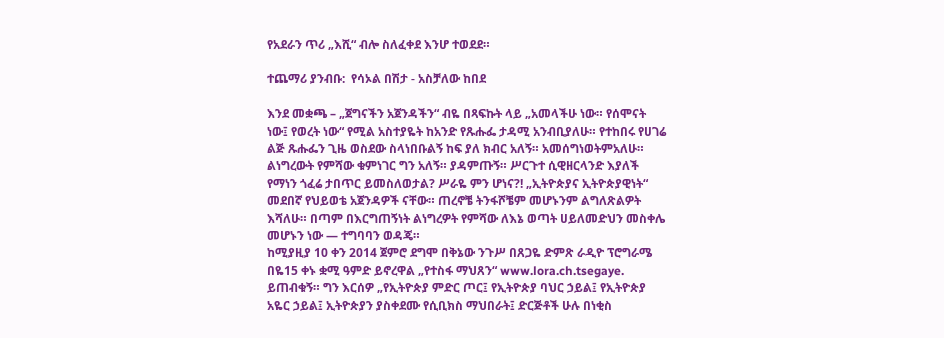የአደራን ጥሪ „እሺ“ ብሎ ስለፈቀደ እንሆ ተወደደ።

ተጨማሪ ያንብቡ:  የሳኦል በሽታ - አስቻለው ከበደ

እንደ መቋጫ – „ጀግናችን አጀንዳችን“ ብዬ በጻፍኩት ላይ „አመላችሁ ነው። የሰሞናት ነው፤ የወረት ነው“ የሚል አስተያዬት ከአንድ የጹሑፌ ታዳሚ አንብቢያለሁ። የተከበሩ የሀገሬ ልጅ ጹሑፌን ጊዜ ወስደው ስላነበቡልኝ ከፍ ያለ ክብር አለኝ። አመሰግነወትምአለሁ። ልነግረውት የምሻው ቁምነገር ግን አለኝ። ያዳምጡኝ። ሥርጉተ ሲዊዘርላንድ እያለች የማነን ጎፈሬ ታበጥር ይመስለወታል? ሥራዬ ምን ሆነና?! „ኢትዮጵያና ኢትዮጵያዊነት“ መደበኛ የህይወቴ አጀንዳዎች ናቸው። ጠረኖቼ ትንፋሾቼም መሆኑንም ልግለጽልዎት እሻለሁ። በጣም በእርግጠኝነት ልነግረዎት የምሻው ለእኔ ወጣት ሀይለመድህን መስቀሌ መሆኑን ነው — ተግባባን ወዳጄ።
ከሚያዚያ 10 ቀን 2014 ጀምሮ ደግሞ በቅኔው ንጉሥ በጸጋዬ ድምጽ ራዲዮ ፕሮግራሜ በዬ15 ቀኑ ቋሚ ዓምድ ይኖረዋል „የተስፋ ማህጸን“ www.lora.ch.tsegaye. ይጠብቁኝ። ግን እርሰዎ „የኢትዮጵያ ምድር ጦር፤ የኢትዮጵያ ባህር ኃይል፤ የኢትዮጵያ አዬር ኃይል፤ ኢትዮጵያን ያስቀደሙ የሲቢክስ ማህበራት፤ ድርጅቶች ሁሉ በነቂስ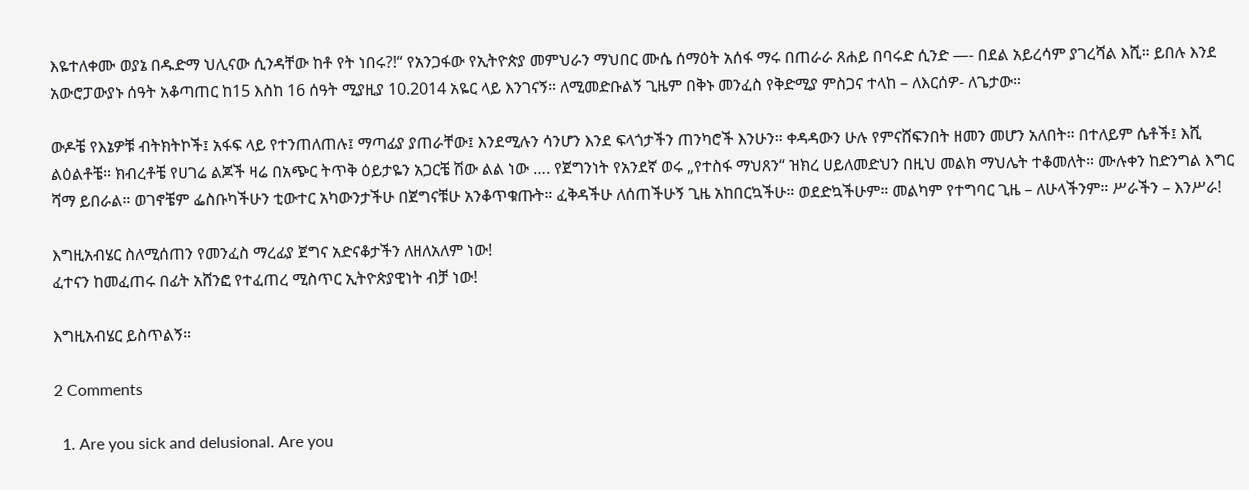እዬተለቀሙ ወያኔ በዱድማ ህሊናው ሲንዳቸው ከቶ የት ነበሩ?!“ የአንጋፋው የኢትዮጵያ መምህራን ማህበር ሙሴ ሰማዕት አሰፋ ማሩ በጠራራ ጸሐይ በባሩድ ሲንድ —- በደል አይረሳም ያገረሻል እሺ። ይበሉ እንደ አውሮፓውያኑ ሰዓት አቆጣጠር ከ15 እስከ 16 ሰዓት ሚያዚያ 10.2014 አዬር ላይ እንገናኝ። ለሚመድቡልኝ ጊዜም በቅኑ መንፈስ የቅድሚያ ምስጋና ተላከ – ለእርሰዎ- ለጌታው።

ውዶቼ የእኔዎቹ ብትክትኮች፤ አፋፍ ላይ የተንጠለጠሉ፤ ማጣፊያ ያጠራቸው፤ እንደሚሉን ሳንሆን እንደ ፍላጎታችን ጠንካሮች እንሁን። ቀዳዳውን ሁሉ የምናሸፍንበት ዘመን መሆን አለበት። በተለይም ሴቶች፤ እሺ ልዕልቶቼ። ክብረቶቼ የሀገሬ ልጆች ዛሬ በአጭር ትጥቅ ዕይታዬን አጋርቼ ሽው ልል ነው …. የጀግንነት የአንደኛ ወሩ „የተስፋ ማህጸን“ ዝክረ ሀይለመድህን በዚህ መልክ ማህሌት ተቆመለት። ሙሉቀን ከድንግል እግር ሻማ ይበራል። ወገኖቼም ፌስቡካችሁን ቲውተር አካውንታችሁ በጀግናቹሁ አንቆጥቁጡት። ፈቅዳችሁ ለሰጠችሁኝ ጊዜ አከበርኳችሁ። ወደድኳችሁም። መልካም የተግባር ጊዜ – ለሁላችንም። ሥራችን – እንሥራ!

እግዚአብሄር ስለሚሰጠን የመንፈስ ማረፊያ ጀግና አድናቆታችን ለዘለአለም ነው!
ፈተናን ከመፈጠሩ በፊት አሸንፎ የተፈጠረ ሚስጥር ኢትዮጵያዊነት ብቻ ነው!

እግዚአብሄር ይስጥልኝ።

2 Comments

  1. Are you sick and delusional. Are you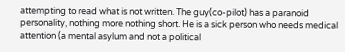attempting to read what is not written. The guy(co-pilot) has a paranoid personality, nothing more nothing short. He is a sick person who needs medical attention (a mental asylum and not a political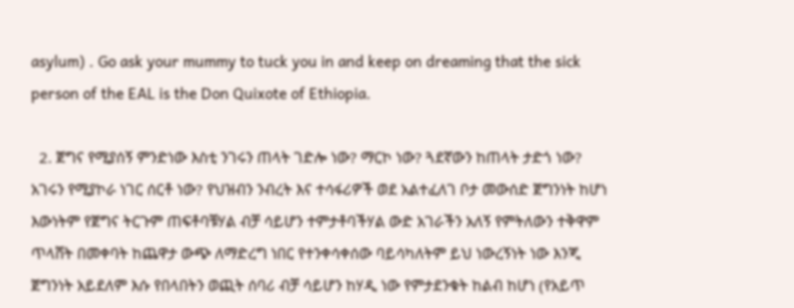asylum) . Go ask your mummy to tuck you in and keep on dreaming that the sick person of the EAL is the Don Quixote of Ethiopia.

  2. ጀግና የሚያሰኝ ምንድነው እስቲ ንገሩን ጠላት ገድሎ ነው? ማርኮ ነው? ጓደኛውን ከጠላት ታድጎ ነው? አገሩን የሚያኮራ ነገር ሰርቶ ነው? የህዝብን ንብረት እና ተሳፋሪዎች ወደ አልተፈለገ ቦታ መውሰድ ጀግንነት ከሆነ እውነትም የጀግና ትርጉም ጠፍቶባቹሃል ብቻ ሳይሆን ተምታቶባችሃል ውድ አገራችን አለኝ የምትለውን ተቅዋም ጥላሸት በመቀባት ከጨዋታ ውጭ ለማድረግ ነበር የተንቀሳቀሰው ባይሳካለትም ይህ ነውረኝነት ነው እንጂ ጀግንነት አይደለም እሱ የበላበትን ወጪት ሰባሪ ብቻ ሳይሆን ከሃዲ ነው የምታደንቁት ከልብ ከሆነ (የአይጥ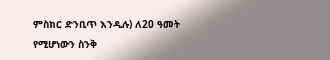ምስክር ድንቢጥ እንዲሉ) ለ20 ዓመት የሚሆነውን ስንቅ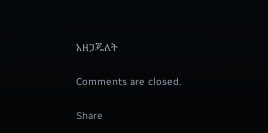አዘጋጁለት

Comments are closed.

Share